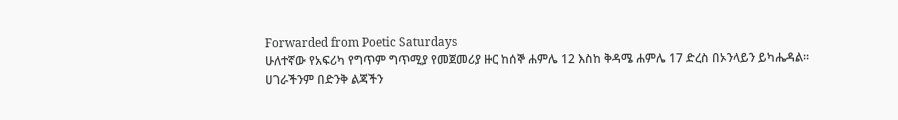Forwarded from Poetic Saturdays
ሁለተኛው የአፍሪካ የግጥም ግጥሚያ የመጀመሪያ ዙር ከሰኞ ሐምሌ 12 እስከ ቅዳሜ ሐምሌ 17 ድረስ በኦንላይን ይካሔዳል።
ሀገራችንም በድንቅ ልጃችን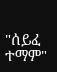"ሰይፈ ተማም"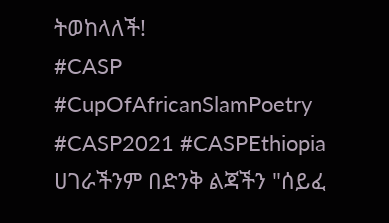ትወከላለች!
#CASP #CupOfAfricanSlamPoetry #CASP2021 #CASPEthiopia
ሀገራችንም በድንቅ ልጃችን "ሰይፈ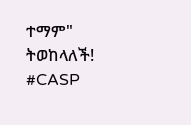ተማም" ትወከላለች!
#CASP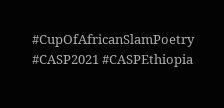#CupOfAfricanSlamPoetry #CASP2021 #CASPEthiopia